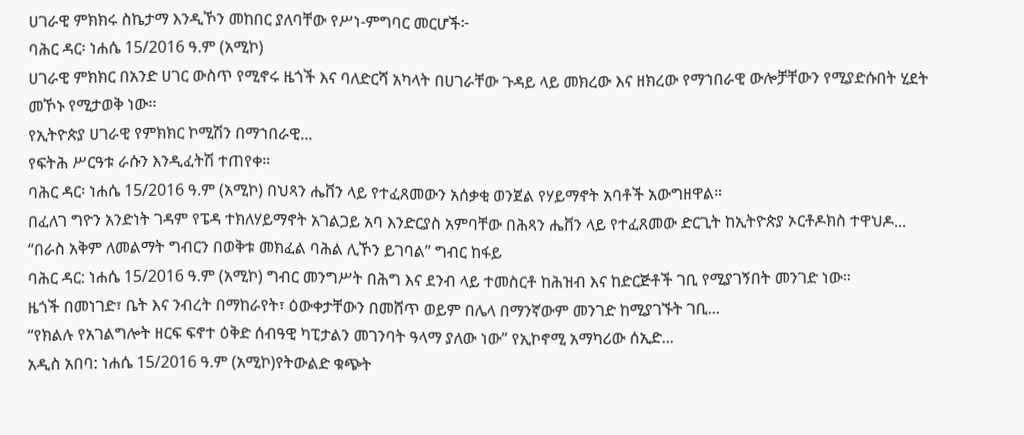ሀገራዊ ምክክሩ ስኬታማ እንዲኾን መከበር ያለባቸው የሥነ-ምግባር መርሆች፦
ባሕር ዳር፡ ነሐሴ 15/2016 ዓ.ም (አሚኮ)
ሀገራዊ ምክክር በአንድ ሀገር ውስጥ የሚኖሩ ዜጎች እና ባለድርሻ አካላት በሀገራቸው ጉዳይ ላይ መክረው እና ዘክረው የማኀበራዊ ውሎቻቸውን የሚያድሱበት ሂደት መኾኑ የሚታወቅ ነው፡፡
የኢትዮጵያ ሀገራዊ የምክክር ኮሚሽን በማኀበራዊ...
የፍትሕ ሥርዓቱ ራሱን እንዲፈትሽ ተጠየቀ።
ባሕር ዳር፡ ነሐሴ 15/2016 ዓ.ም (አሚኮ) በህጻን ሔቨን ላይ የተፈጸመውን አሰቃቂ ወንጀል የሃይማኖት አባቶች አውግዘዋል።
በፈለገ ግዮን አንድነት ገዳም የፔዳ ተክለሃይማኖት አገልጋይ አባ እንድርያስ አምባቸው በሕጻን ሔቨን ላይ የተፈጸመው ድርጊት ከኢትዮጵያ ኦርቶዶክስ ተዋህዶ...
“በራስ አቅም ለመልማት ግብርን በወቅቱ መክፈል ባሕል ሊኾን ይገባል” ግብር ከፋይ
ባሕር ዳር: ነሐሴ 15/2016 ዓ.ም (አሚኮ) ግብር መንግሥት በሕግ እና ደንብ ላይ ተመስርቶ ከሕዝብ እና ከድርጅቶች ገቢ የሚያገኝበት መንገድ ነው።
ዜጎች በመነገድ፣ ቤት እና ንብረት በማከራየት፣ ዕውቀታቸውን በመሸጥ ወይም በሌላ በማንኛውም መንገድ ከሚያገኙት ገቢ...
“የክልሉ የአገልግሎት ዘርፍ ፍኖተ ዕቅድ ሰብዓዊ ካፒታልን መገንባት ዓላማ ያለው ነው” የኢኮኖሚ አማካሪው ሰኢድ...
አዲስ አበባ: ነሐሴ 15/2016 ዓ.ም (አሚኮ)የትውልድ ቁጭት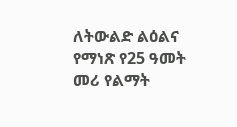ለትውልድ ልዕልና የማነጽ የ25 ዓመት መሪ የልማት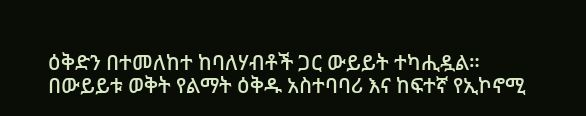ዕቅድን በተመለከተ ከባለሃብቶች ጋር ውይይት ተካሒዷል።
በውይይቱ ወቅት የልማት ዕቅዱ አስተባባሪ እና ከፍተኛ የኢኮኖሚ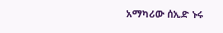አማካሪው ሰኢድ ኑሩ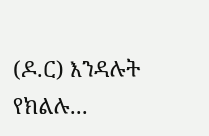(ዶ.ር) እንዳሉት የክልሉ...